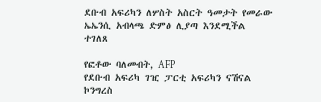ደቡብ አፍሪካን ለሦስት አስርት ዓመታት የመራው ኤኤንሲ አብላጫ ድምፅ ሊያጣ እንደሚችል ተገለጸ

የፎቶው ባለመብት, AFP
የደቡብ አፍሪካ ገዢ ፓርቲ አፍሪካን ናሽናል ኮንግረስ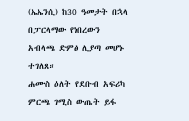(ኤኤንሲ) ከ30 ዓመታት በኋላ በፓርላማው የነበረውን አብላጫ ድምፅ ሊያጣ መሆኑ ተገለጸ።
ሐሙስ ዕለት የደቡብ አፍሪካ ምርጫ ገሚስ ውጤት ይፋ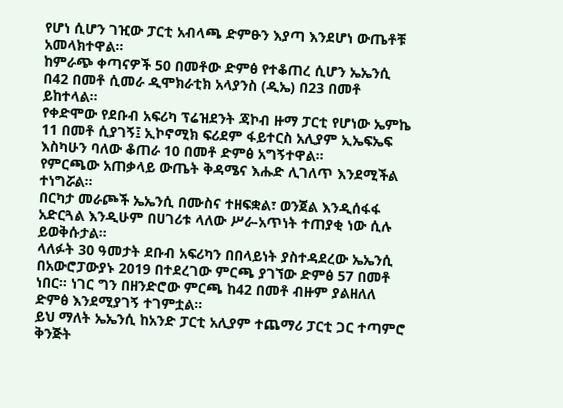የሆነ ሲሆን ገዢው ፓርቲ አብላጫ ድምፁን እያጣ እንደሆነ ውጤቶቹ አመላክተዋል።
ከምራጭ ቀጣናዎች 50 በመቶው ድምፅ የተቆጠረ ሲሆን ኤኤንሲ በ42 በመቶ ሲመራ ዲሞክራቲክ አላያንስ (ዲኤ) በ23 በመቶ ይከተላል።
የቀድሞው የደቡብ አፍሪካ ፕሬዝደንት ጃኮብ ዙማ ፓርቲ የሆነው ኤምኬ 11 በመቶ ሲያገኝ፤ ኢኮኖሚክ ፍሪደም ፋይተርስ አሊያም ኢኤፍኤፍ እስካሁን ባለው ቆጠራ 10 በመቶ ድምፅ አግኝተዋል።
የምርጫው አጠቃላይ ውጤት ቅዳሜና እሑድ ሊገለጥ እንደሚችል ተነግሯል።
በርካታ መራጮች ኤኤንሲ በሙስና ተዘፍቋል፣ ወንጀል እንዲሰፋፋ አድርጓል እንዲሁም በሀገሪቱ ላለው ሥራ-አጥነት ተጠያቂ ነው ሲሉ ይወቅሱታል።
ላለፉት 30 ዓመታት ደቡብ አፍሪካን በበላይነት ያስተዳደረው ኤኤንሲ በአውሮፓውያኑ 2019 በተደረገው ምርጫ ያገኘው ድምፅ 57 በመቶ ነበር። ነገር ግን በዘንድሮው ምርጫ ከ42 በመቶ ብዙም ያልዘለለ ድምፅ እንደሚያገኝ ተገምቷል።
ይህ ማለት ኤኤንሲ ከአንድ ፓርቲ አሊያም ተጨማሪ ፓርቲ ጋር ተጣምሮ ቅንጅት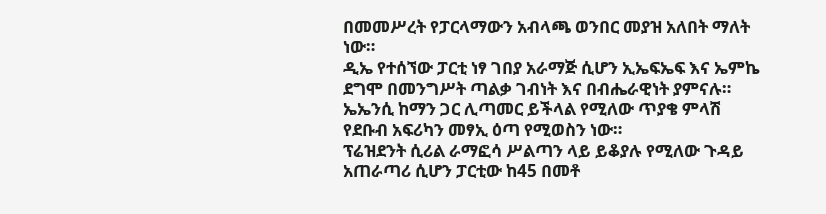በመመሥረት የፓርላማውን አብላጫ ወንበር መያዝ አለበት ማለት ነው።
ዲኤ የተሰኘው ፓርቲ ነፃ ገበያ አራማጅ ሲሆን ኢኤፍኤፍ እና ኤምኬ ደግሞ በመንግሥት ጣልቃ ገብነት እና በብሔራዊነት ያምናሉ። ኤኤንሲ ከማን ጋር ሊጣመር ይችላል የሚለው ጥያቄ ምላሽ የደቡብ አፍሪካን መፃኢ ዕጣ የሚወስን ነው።
ፕሬዝደንት ሲሪል ራማፎሳ ሥልጣን ላይ ይቆያሉ የሚለው ጉዳይ አጠራጣሪ ሲሆን ፓርቲው ከ45 በመቶ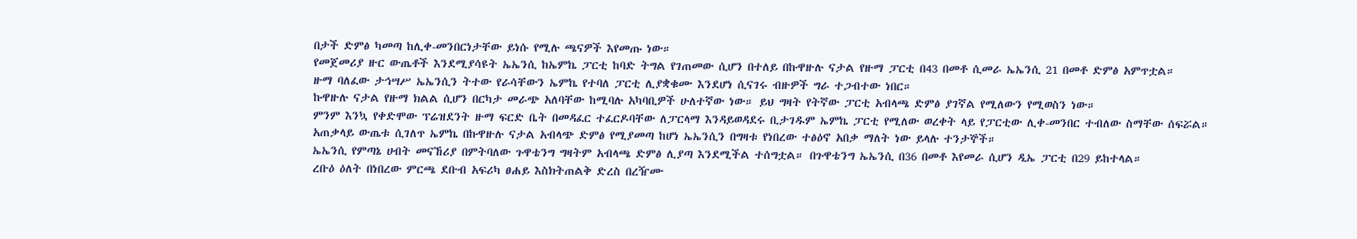በታች ድምፅ ካመጣ ከሊቀ-መንበርነታቸው ይነሱ የሚሉ ጫናዎች እየመጡ ነው።
የመጀመሪያ ዙር ውጤቶች እንደሚያሳዩት ኤኤንሲ ከኤምኬ ፓርቲ ከባድ ትግል የገጠመው ሲሆን በተለይ በኩዋዙሉ ናታል የዙማ ፓርቲ በ43 በመቶ ሲመራ ኤኤንሲ 21 በመቶ ድምፅ አምጥቷል።
ዙማ ባለፈው ታኅሣሥ ኤኤንሲን ትተው የራሳቸውን ኤምኬ የተባለ ፓርቲ ሊያቋቁሙ እንደሆነ ሲናገሩ ብዙዎች ግራ ተጋብተው ነበር።
ኩዋዙሉ ናታል የዙማ ክልል ሲሆን በርካታ መራጭ አለባቸው ከሚባሉ አካባቢዎች ሁለተኛው ነው። ይህ ግዛት የትኛው ፓርቲ አብላጫ ድምፅ ያገኛል የሚለውን የሚወስን ነው።
ምንም እንኳ የቀድሞው ፕሬዝደንት ዙማ ፍርድ ቤት በመዳፈር ተፈርዶባቸው ለፓርላማ እንዳይወዳደሩ ቢታገዱም ኤምኬ ፓርቲ የሚለው ወረቀት ላይ የፓርቲው ሊቀ-መንበር ተብለው ስማቸው ሰፍሯል።
አጠቃላይ ውጤቱ ሲገለጥ ኤምኬ በኩዋዙሉ ናታል አብላጭ ድምፅ የሚያመጣ ከሆነ ኤኤንሲን በግዛቱ የነበረው ተፅዕኖ አበቃ ማለት ነው ይላሉ ተንታኞች።
ኤኤንሲ የምጣኔ ሀብት መናኸሪያ በምትባለው ጉዋቴንግ ግዛትም አብላጫ ድምፅ ሊያጣ እንደሚችል ተሰግቷል። በጉዋቴንግ ኤኤንሲ በ36 በመቶ እየመራ ሲሆን ዲኤ ፓርቲ በ29 ይከተላል።
ረቡዕ ዕለት በነበረው ምርጫ ደቡብ አፍሪካ ፀሐይ እስክትጠልቅ ድረስ በረዥሙ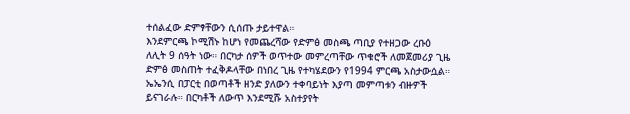ተሰልፈው ድምፃቸውን ሲሰጡ ታይተዋል።
እንደምርጫ ኮሚሽኑ ከሆነ የመጨረሻው የድምፅ መስጫ ጣቢያ የተዘጋው ረቡዕ ለሊት 9 ሰዓት ነው። በርካታ ሰዎች ወጥተው መምረጣቸው ጥቁሮች ለመጀመሪያ ጊዜ ድምፅ መስጠት ተፈቅዶላቸው በነበረ ጊዜ የተካሄደውን የ1994 ምርጫ አስታውሷል።
ኤኤንሲ በፓርቲ በወጣቶች ዘንድ ያለውን ተቀባይነት እያጣ መምጣቱን ብዙዎች ይናገራሉ። በርካቶች ለውጥ እንደሚሹ አስተያየት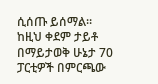ሲሰጡ ይሰማል።
ከዚህ ቀደም ታይቶ በማይታወቅ ሁኔታ 70 ፓርቲዎች በምርጫው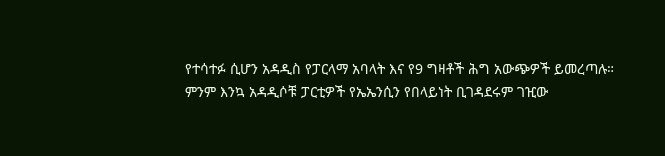የተሳተፉ ሲሆን አዳዲስ የፓርላማ አባላት እና የ9 ግዛቶች ሕግ አውጭዎች ይመረጣሉ።
ምንም እንኳ አዳዲሶቹ ፓርቲዎች የኤኤንሲን የበላይነት ቢገዳደሩም ገዢው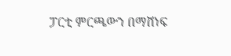ፓርቲ ምርጫውን በማሸነፍ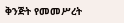ቅንጅት የመመሥረት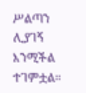ሥልጣን ሊያገኝ እንሚችል ተገምቷል።